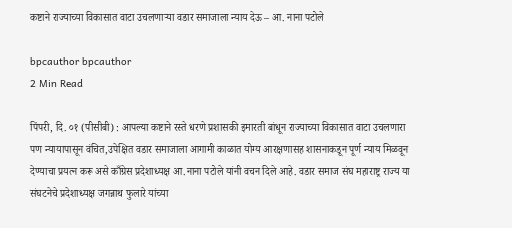कष्टाने राज्याच्या विकासात वाटा उचलणाऱ्या वडार समाजाला न्याय देऊ – आ. नाना पटोले

bpcauthor bpcauthor
2 Min Read

पिंपरी, दि. ०१ (पीसीबी) : आपल्या कष्टाने रस्ते धरणे प्रशासकी इमारती बांधून राज्याच्या विकासात वाटा उचलणारा पण न्यायापासून वंचित,उपेक्षित वडार समाजाला आगामी काळात योग्य आरक्षणासह शासनाकडून पूर्ण न्याय मिळवून देण्याचा प्रयत्न करू असे काँग्रेस प्रदेशाध्यक्ष आ.नाना पटोले यांनी वचन दिले आहे. वडार समाज संघ महाराष्ट्र राज्य या संघटनेचे प्रदेशाध्यक्ष जगन्नाथ फुलारे यांच्या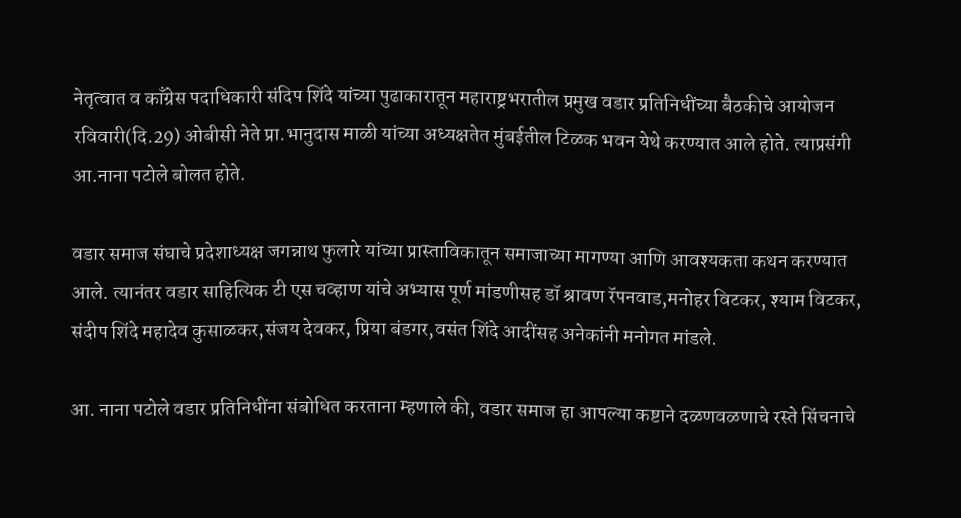नेतृत्वात व काँग्रेस पदाधिकारी संदिप शिंदे यांच्या पुढाकारातून महाराष्ट्रभरातील प्रमुख वडार प्रतिनिधींच्या बैठकीचे आयोजन रविवारी(दि.29) ओबीसी नेते प्रा.भानुदास माळी यांच्या अध्यक्षतेत मुंबईतील टिळक भवन येथे करण्यात आले होते. त्याप्रसंगी आ.नाना पटोले बोलत होते.

वडार समाज संघाचे प्रदेशाध्यक्ष जगन्नाथ फुलारे यांच्या प्रास्ताविकातून समाजाच्या मागण्या आणि आवश्यकता कथन करण्यात आले. त्यानंतर वडार साहित्यिक टी एस चव्हाण यांचे अभ्यास पूर्ण मांडणीसह डॉ श्रावण रॅपनवाड,मनोहर विटकर, श्याम विटकर, संदीप शिंदे महादेव कुसाळकर,संजय देवकर, प्रिया बंडगर,वसंत शिंदे आदींसह अनेकांनी मनोगत मांडले.

आ. नाना पटोले वडार प्रतिनिधींना संबोधित करताना म्हणाले की, वडार समाज हा आपल्या कष्टाने दळणवळणाचे रस्ते सिंचनाचे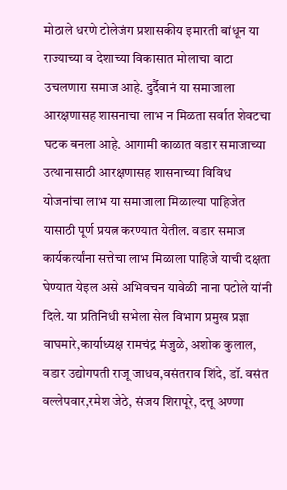मोठाले धरणे टोलेजंग प्रशासकीय इमारती बांधून या राज्याच्या व देशाच्या विकासात मोलाचा वाटा उचलणारा समाज आहे. दुर्दैवानं या समाजाला आरक्षणासह शासनाचा लाभ न मिळता सर्वात शेवटचा घटक बनला आहे. आगामी काळात वडार समाजाच्या उत्थानासाठी आरक्षणासह शासनाच्या विविध योजनांचा लाभ या समाजाला मिळाल्या पाहिजेत यासाठी पूर्ण प्रयत्न करण्यात येतील. वडार समाज कार्यकर्त्यांना सत्तेचा लाभ मिळाला पाहिजे याची दक्षता घेण्यात येइल असे अभिवचन यावेळी नाना पटोले यांनी दिले. या प्रतिनिधी सभेला सेल विभाग प्रमुख प्रज्ञा वाघमारे,कार्याध्यक्ष रामचंद्र मंजुळे, अशोक कुलाल, वडार उद्योगपती राजू जाधव,वसंतराव शिंदे, डॉ. वसंत वल्लेपवार,रमेश जेठे, संजय शिरापूरे, दत्तू अण्णा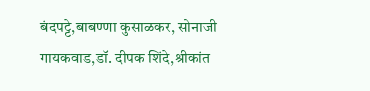बंदपट्टे,बाबण्णा कुसाळकर, सोनाजी गायकवाड,डॉ. दीपक शिंदे,श्रीकांत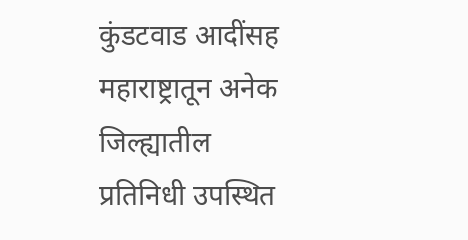कुंडटवाड आदींसह महाराष्ट्रातून अनेक जिल्ह्यातील प्रतिनिधी उपस्थित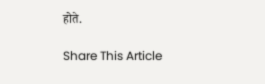होते.

Share This Article